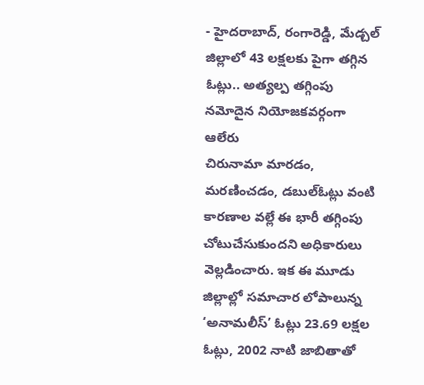- హైదరాబాద్, రంగారెడ్డి, మేడ్చల్ జిల్లాలో 43 లక్షలకు పైగా తగ్గిన ఓట్లు.. అత్యల్ప తగ్గింపు నమోదైన నియోజకవర్గంగా ఆలేరు
చిరునామా మారడం, మరణించడం, డబుల్ఓట్లు వంటి కారణాల వల్లే ఈ భారీ తగ్గింపు చోటుచేసుకుందని అధికారులు వెల్లడించారు. ఇక ఈ మూడు జిల్లాల్లో సమాచార లోపాలున్న ‘అనామలీస్’ ఓట్లు 23.69 లక్షల ఓట్లు, 2002 నాటి జాబితాతో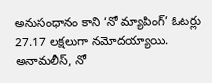అనుసంధానం కాని ‘నో మ్యాపింగ్’ ఓటర్లు 27.17 లక్షలుగా నమోదయ్యాయి. అనామలీస్, నో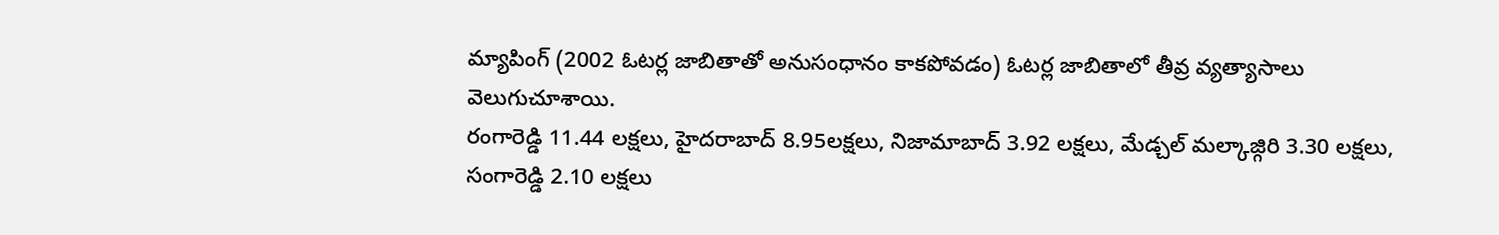మ్యాపింగ్ (2002 ఓటర్ల జాబితాతో అనుసంధానం కాకపోవడం) ఓటర్ల జాబితాలో తీవ్ర వ్యత్యాసాలు వెలుగుచూశాయి.
రంగారెడ్డి 11.44 లక్షలు, హైదరాబాద్ 8.95లక్షలు, నిజామాబాద్ 3.92 లక్షలు, మేడ్చల్ మల్కాజ్గిరి 3.30 లక్షలు, సంగారెడ్డి 2.10 లక్షలు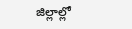జిల్లాల్లో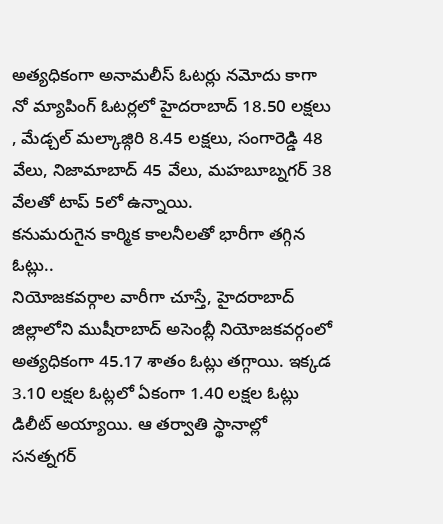అత్యధికంగా అనామలీస్ ఓటర్లు నమోదు కాగా నో మ్యాపింగ్ ఓటర్లలో హైదరాబాద్ 18.50 లక్షలు , మేడ్చల్ మల్కాజ్గిరి 8.45 లక్షలు, సంగారెడ్డి 48 వేలు, నిజామాబాద్ 45 వేలు, మహబూబ్నగర్ 38 వేలతో టాప్ 5లో ఉన్నాయి.
కనుమరుగైన కార్మిక కాలనీలతో భారీగా తగ్గిన ఓట్లు..
నియోజకవర్గాల వారీగా చూస్తే, హైదరాబాద్ జిల్లాలోని ముషీరాబాద్ అసెంబ్లీ నియోజకవర్గంలో అత్యధికంగా 45.17 శాతం ఓట్లు తగ్గాయి. ఇక్కడ 3.10 లక్షల ఓట్లలో ఏకంగా 1.40 లక్షల ఓట్లు డిలీట్ అయ్యాయి. ఆ తర్వాతి స్థానాల్లో సనత్నగర్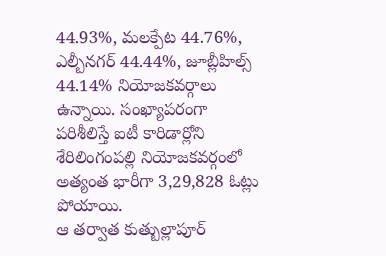44.93%, మలక్పేట 44.76%, ఎల్బీనగర్ 44.44%, జూబ్లీహిల్స్ 44.14% నియోజకవర్గాలు ఉన్నాయి. సంఖ్యాపరంగా పరిశీలిస్తే ఐటీ కారిడార్లోని శేరిలింగంపల్లి నియోజకవర్గంలో అత్యంత భారీగా 3,29,828 ఓట్లు పోయాయి.
ఆ తర్వాత కుత్బుల్లాపూర్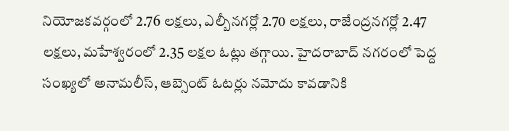నియోజకవర్గంలో 2.76 లక్షలు, ఎల్బీనగర్లో 2.70 లక్షలు, రాజేంద్రనగర్లో 2.47 లక్షలు, మహేశ్వరంలో 2.35 లక్షల ఓట్లు తగ్గాయి. హైదరాబాద్ నగరంలో పెద్ద సంఖ్యలో అనామలీస్, ఆబ్సెంట్ ఓటర్లు నమోదు కావడానికి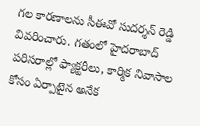గల కారణాలను సీఈవో సుదర్శన్ రెడ్డి వివరించారు. గతంలో హైదరాబాద్ పరిసరాల్లో ఫ్యాక్టరీలు, కార్మిక నివాసాల కోసం ఏర్పాటైన అనేక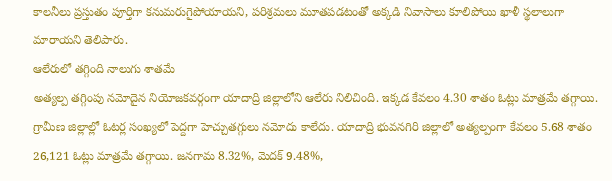కాలనీలు ప్రస్తుతం పూర్తిగా కనుమరుగైపోయాయని, పరిశ్రమలు మూతపడటంతో అక్కడి నివాసాలు కూలిపోయి ఖాళీ స్థలాలుగా మారాయని తెలిపారు.
ఆలేరులో తగ్గింది నాలుగు శాతమే
అత్యల్ప తగ్గింపు నమోదైన నియోజకవర్గంగా యాదాద్రి జిల్లాలోని ఆలేరు నిలిచింది. ఇక్కడ కేవలం 4.30 శాతం ఓట్లు మాత్రమే తగ్గాయి. గ్రామీణ జిల్లాల్లో ఓటర్ల సంఖ్యలో పెద్దగా హెచ్చుతగ్గులు నమోదు కాలేదు. యాదాద్రి భువనగిరి జిల్లాలో అత్యల్పంగా కేవలం 5.68 శాతం 26,121 ఓట్లు మాత్రమే తగ్గాయి. జనగామ 8.32%, మెదక్ 9.48%,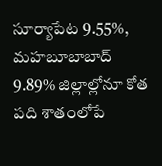సూర్యాపేట 9.55%, మహబూబాబాద్ 9.89% జిల్లాల్లోనూ కోత పది శాతంలోపే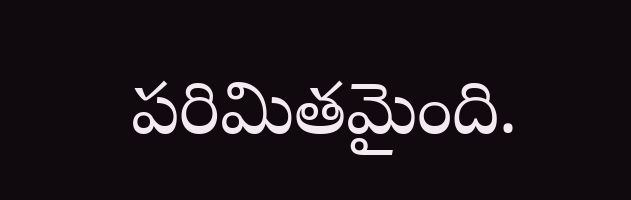పరిమితమైంది.